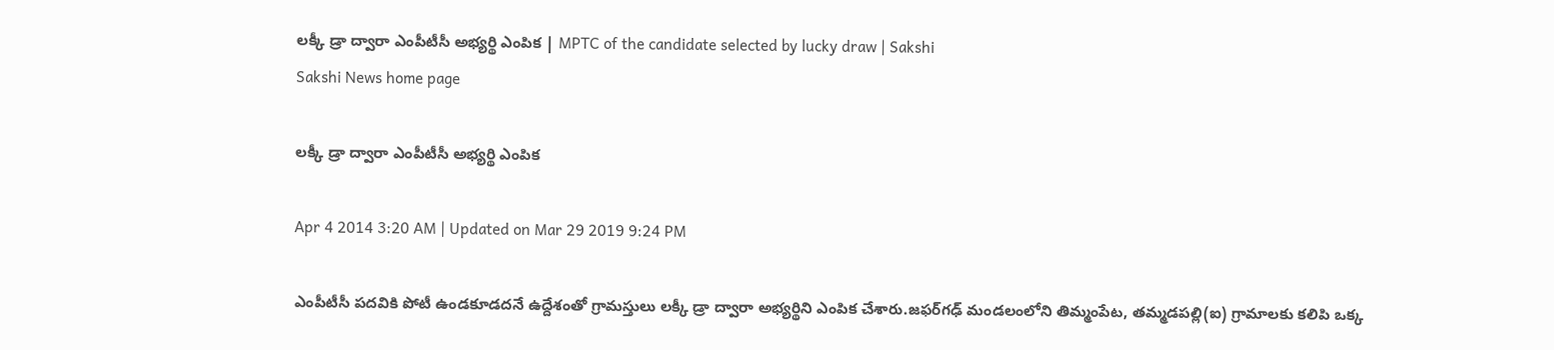లక్కీ డ్రా ద్వారా ఎంపీటీసీ అభ్యర్థి ఎంపిక | MPTC of the candidate selected by lucky draw | Sakshi
Sakshi News home page

లక్కీ డ్రా ద్వారా ఎంపీటీసీ అభ్యర్థి ఎంపిక

Apr 4 2014 3:20 AM | Updated on Mar 29 2019 9:24 PM

ఎంపీటీసీ పదవికి పోటీ ఉండకూడదనే ఉద్దేశంతో గ్రామస్తులు లక్కీ డ్రా ద్వారా అభ్యర్థిని ఎంపిక చేశారు.జఫర్‌గఢ్ మండలంలోని తిమ్మంపేట, తమ్మడపల్లి(ఐ) గ్రామాలకు కలిపి ఒక్క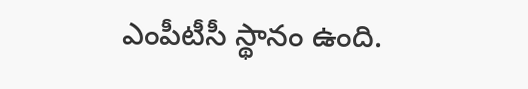ఎంపీటీసీ స్థానం ఉంది.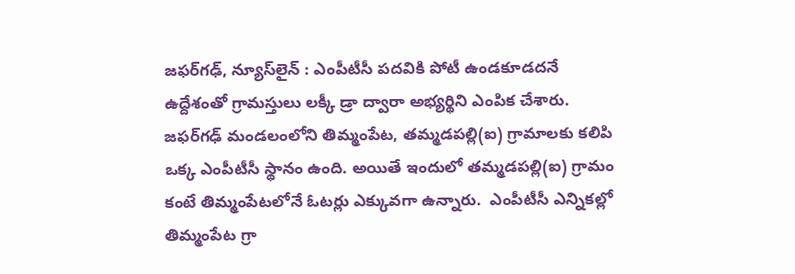జఫర్‌గఢ్, న్యూస్‌లైన్ : ఎంపీటీసీ పదవికి పోటీ ఉండకూడదనే ఉద్దేశంతో గ్రామస్తులు లక్కీ డ్రా ద్వారా అభ్యర్థిని ఎంపిక చేశారు. జఫర్‌గఢ్ మండలంలోని తిమ్మంపేట, తమ్మడపల్లి(ఐ) గ్రామాలకు కలిపి ఒక్క ఎంపీటీసీ స్థానం ఉంది. అయితే ఇందులో తమ్మడపల్లి(ఐ) గ్రామం కంటే తిమ్మంపేటలోనే ఓటర్లు ఎక్కువగా ఉన్నారు.  ఎంపీటీసీ ఎన్నికల్లో తిమ్మంపేట గ్రా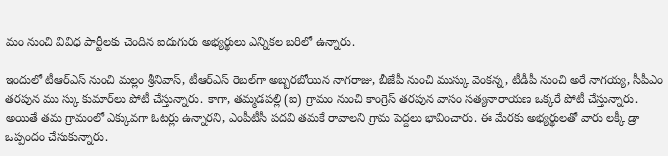మం నుంచి వివిధ పార్టీలకు చెందిన ఐదుగురు అభ్యర్థులు ఎన్నికల బరిలో ఉన్నారు.

ఇందులో టీఆర్‌ఎస్ నుంచి మల్లం శ్రీనివాస్, టీఆర్‌ఎస్ రెబల్‌గా అబ్బరబోయిన నాగరాజు, బీజేపీ నుంచి ముస్కు వెంకన్న, టీడీపీ నుంచి అరే నాగయ్య, సీపీఎం తరపున ము స్కు కుమార్‌లు పోటీ చేస్తున్నారు. కాగా, తమ్మడపల్లి (ఐ) గ్రామం నుంచి కాంగ్రెస్ తరపున వాసం సత్యనారాయణ ఒక్కరే పోటీ చేస్తున్నారు. అయితే తమ గ్రామంలో ఎక్కువగా ఓటర్లు ఉన్నారని, ఎంపీటీసీ పదవి తమకే రావాలని గ్రామ పెద్దలు భావించారు. ఈ మేరకు అభ్యర్థులతో వారు లక్కీ డ్రా ఒప్పందం చేసుకున్నారు.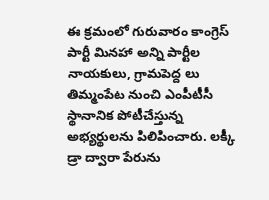ఈ క్రమంలో గురువారం కాంగ్రెస్ పార్టీ మినహా అన్ని పార్టీల నాయకులు, గ్రామపెద్ద లు తిమ్మంపేట నుంచి ఎంపీటీసీ స్థానానిక పోటీచేస్తున్న అభ్యర్థులను పిలిపించారు. లక్కీ డ్రా ద్వారా పేరును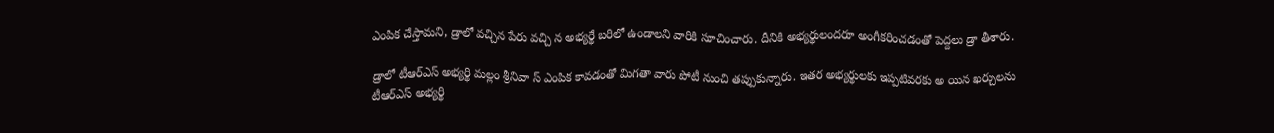ఎంపిక చేస్తామని, డ్రాలో వచ్చిన పేరు వచ్చి న అభ్యర్థే బరిలో ఉండాలని వారికి సూచించారు. దీనికి అభ్యర్థులందరూ అంగీకరించడంతో పెద్దలు డ్రా తీశారు.

డ్రాలో టీఆర్‌ఎస్ అభ్యర్థి మల్లం శ్రీనివా స్ ఎంపిక కావడంతో మిగతా వారు పోటీ నుంచి తప్పుకున్నారు. ఇతర అభ్యర్థులకు ఇప్పటివరకు అ యిన ఖర్చులను టీఆర్‌ఎస్ అభ్యర్థి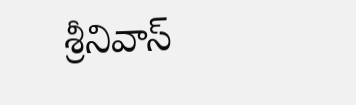శ్రీనివాస్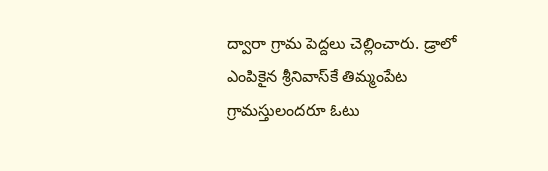ద్వారా గ్రామ పెద్దలు చెల్లించారు. డ్రాలో ఎంపికైన శ్రీనివాస్‌కే తిమ్మంపేట గ్రామస్తులందరూ ఓటు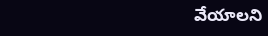వేయాలని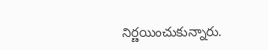నిర్ణయించుకున్నారు.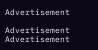Advertisement

Advertisement
Advertisement